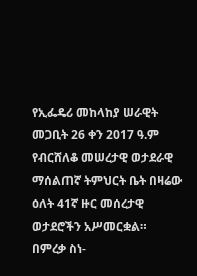የኢፌዴሪ መከላከያ ሠራዊት መጋቢት 26 ቀን 2017 ዓ.ም
የብርሸለቆ መሠረታዊ ወታደራዊ ማሰልጠኛ ትምህርት ቤት በዛሬው ዕለት 41ኛ ዙር መሰረታዊ ወታደሮችን አሥመርቋል።
በምረቃ ስነ-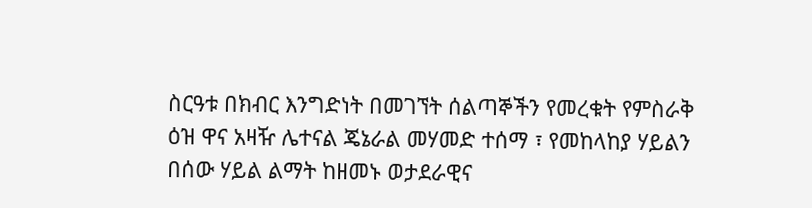ስርዓቱ በክብር እንግድነት በመገኘት ሰልጣኞችን የመረቁት የምስራቅ ዕዝ ዋና አዛዥ ሌተናል ጄኔራል መሃመድ ተሰማ ፣ የመከላከያ ሃይልን በሰው ሃይል ልማት ከዘመኑ ወታደራዊና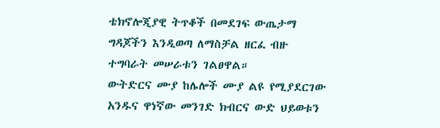ቴክኖሎጂያዊ ትጥቆች በመደገፍ ውጤታማ ግዳጆችን እንዲወጣ ለማስቻል ዘርፈ ብዙ ተግባራት መሠራቱን ገልፀዋል።
ውትድርና ሙያ ከሌሎች ሙያ ልዩ የሚያደርገው አንዱና ዋነኛው መንገድ ክብርና ውድ ህይወቱን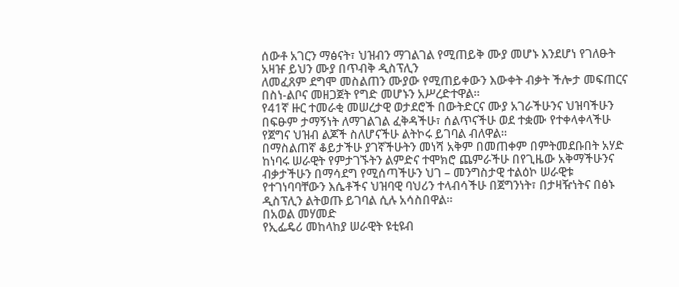ሰውቶ አገርን ማፅናት፣ ህዝብን ማገልገል የሚጠይቅ ሙያ መሆኑ እንደሆነ የገለፁት አዛዡ ይህን ሙያ በጥብቅ ዲስፕሊን
ለመፈጸም ደግሞ መስልጠን ሙያው የሚጠይቀውን እውቀት ብቃት ችሎታ መፍጠርና በስነ-ልቦና መዘጋጀት የግድ መሆኑን አሥረድተዋል።
የ41ኛ ዙር ተመራቂ መሠረታዊ ወታደሮች በውትድርና ሙያ አገራችሁንና ህዝባችሁን በፍፁም ታማኝነት ለማገልገል ፈቅዳችሁ፣ ሰልጥናችሁ ወደ ተቋሙ የተቀላቀላችሁ የጀግና ህዝብ ልጆች ስለሆናችሁ ልትኮሩ ይገባል ብለዋል፡፡
በማስልጠኛ ቆይታችሁ ያገኛችሁትን መነሻ አቅም በመጠቀም በምትመደቡበት አሃድ ከነባሩ ሠራዊት የምታገኙትን ልምድና ተሞክሮ ጨምራችሁ በየጊዜው አቅማችሁንና ብቃታችሁን በማሳደግ የሚሰጣችሁን ህገ – መንግስታዊ ተልዕኮ ሠራዊቱ የተገነባባቸውን እሴቶችና ህዝባዊ ባህሪን ተላብሳችሁ በጀግንነት፣ በታዛዥነትና በፅኑ ዲስፕሊን ልትወጡ ይገባል ሲሉ አሳስበዋል።
በአወል መሃመድ
የኢፌዴሪ መከላከያ ሠራዊት ዩቲዩብ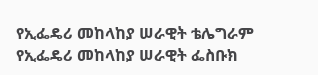የኢፌዴሪ መከላከያ ሠራዊት ቴሌግራም
የኢፌዴሪ መከላከያ ሠራዊት ፌስቡክ